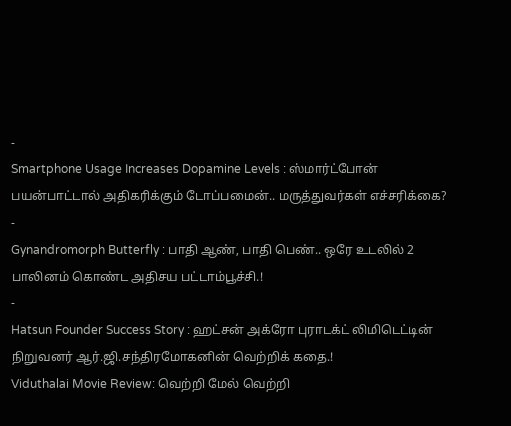-
Smartphone Usage Increases Dopamine Levels : ஸ்மார்ட்போன் பயன்பாட்டால் அதிகரிக்கும் டோப்பமைன்.. மருத்துவர்கள் எச்சரிக்கை?
-
Gynandromorph Butterfly : பாதி ஆண், பாதி பெண்.. ஒரே உடலில் 2 பாலினம் கொண்ட அதிசய பட்டாம்பூச்சி.!
-
Hatsun Founder Success Story : ஹட்சன் அக்ரோ புராடக்ட் லிமிடெட்டின் நிறுவனர் ஆர்.ஜி.சந்திரமோகனின் வெற்றிக் கதை.!
Viduthalai Movie Review: வெற்றி மேல் வெற்றி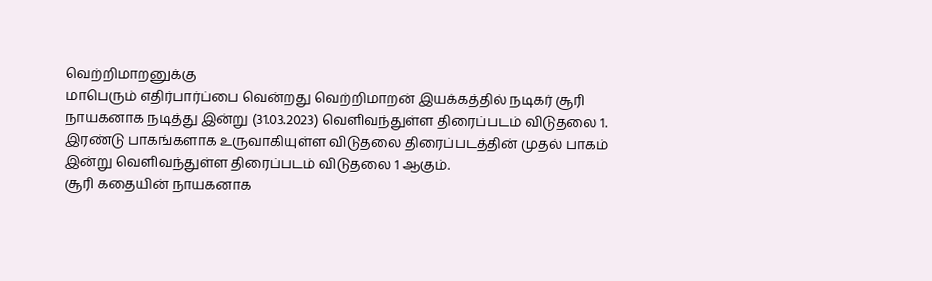வெற்றிமாறனுக்கு
மாபெரும் எதிர்பார்ப்பை வென்றது வெற்றிமாறன் இயக்கத்தில் நடிகர் சூரி நாயகனாக நடித்து இன்று (31.03.2023) வெளிவந்துள்ள திரைப்படம் விடுதலை 1. இரண்டு பாகங்களாக உருவாகியுள்ள விடுதலை திரைப்படத்தின் முதல் பாகம் இன்று வெளிவந்துள்ள திரைப்படம் விடுதலை 1 ஆகும்.
சூரி கதையின் நாயகனாக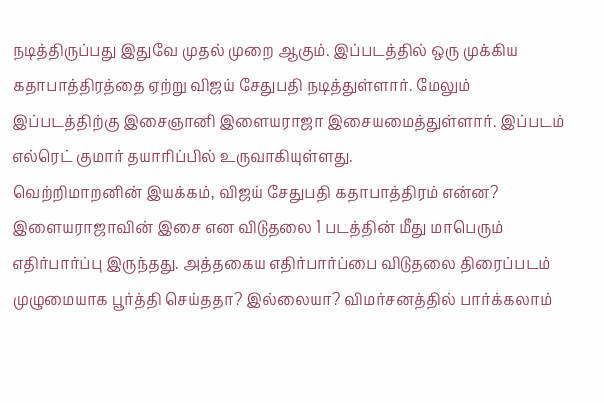நடித்திருப்பது இதுவே முதல் முறை ஆகும். இப்படத்தில் ஒரு முக்கிய கதாபாத்திரத்தை ஏற்று விஜய் சேதுபதி நடித்துள்ளார். மேலும் இப்படத்திற்கு இசைஞானி இளையராஜா இசையமைத்துள்ளார். இப்படம் எல்ரெட் குமார் தயாரிப்பில் உருவாகியுள்ளது.
வெற்றிமாறனின் இயக்கம், விஜய் சேதுபதி கதாபாத்திரம் என்ன? இளையராஜாவின் இசை என விடுதலை 1 படத்தின் மீது மாபெரும் எதிர்பார்ப்பு இருந்தது. அத்தகைய எதிர்பார்ப்பை விடுதலை திரைப்படம் முழுமையாக பூர்த்தி செய்ததா? இல்லையா? விமர்சனத்தில் பார்க்கலாம்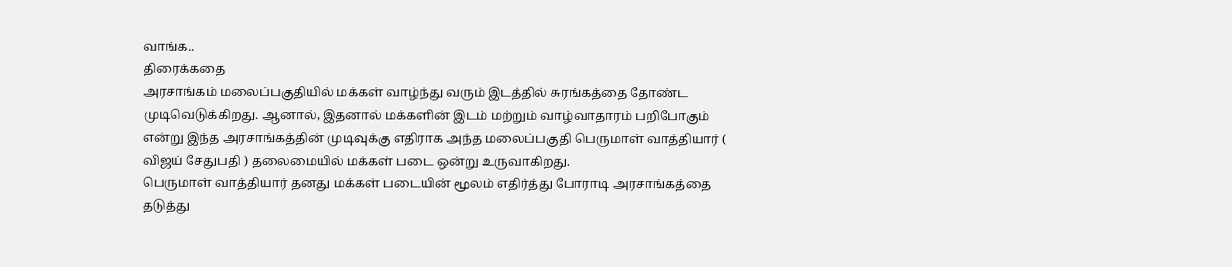வாங்க..
திரைக்கதை
அரசாங்கம் மலைப்பகுதியில் மக்கள் வாழ்ந்து வரும் இடத்தில் சுரங்கத்தை தோண்ட முடிவெடுக்கிறது. ஆனால், இதனால் மக்களின் இடம் மற்றும் வாழ்வாதாரம் பறிபோகும் என்று இந்த அரசாங்கத்தின் முடிவுக்கு எதிராக அந்த மலைப்பகுதி பெருமாள் வாத்தியார் ( விஜய் சேதுபதி ) தலைமையில் மக்கள் படை ஒன்று உருவாகிறது.
பெருமாள் வாத்தியார் தனது மக்கள் படையின் மூலம் எதிர்த்து போராடி அரசாங்கத்தை தடுத்து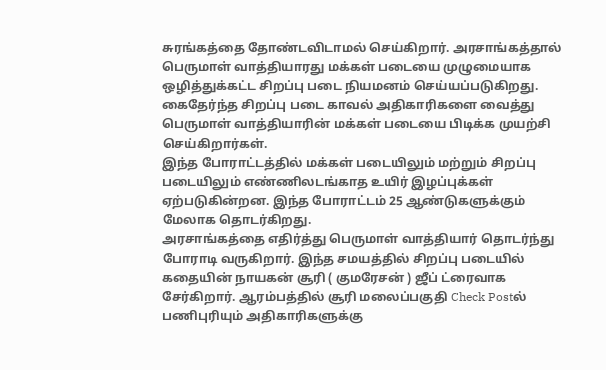சுரங்கத்தை தோண்டவிடாமல் செய்கிறார். அரசாங்கத்தால் பெருமாள் வாத்தியாரது மக்கள் படையை முழுமையாக ஒழித்துக்கட்ட சிறப்பு படை நியமனம் செய்யப்படுகிறது. கைதேர்ந்த சிறப்பு படை காவல் அதிகாரிகளை வைத்து பெருமாள் வாத்தியாரின் மக்கள் படையை பிடிக்க முயற்சி செய்கிறார்கள்.
இந்த போராட்டத்தில் மக்கள் படையிலும் மற்றும் சிறப்பு படையிலும் எண்ணிலடங்காத உயிர் இழப்புக்கள் ஏற்படுகின்றன. இந்த போராட்டம் 25 ஆண்டுகளுக்கும் மேலாக தொடர்கிறது.
அரசாங்கத்தை எதிர்த்து பெருமாள் வாத்தியார் தொடர்ந்து போராடி வருகிறார். இந்த சமயத்தில் சிறப்பு படையில் கதையின் நாயகன் சூரி ( குமரேசன் ) ஜீப் ட்ரைவாக சேர்கிறார். ஆரம்பத்தில் சூரி மலைப்பகுதி Check Postல் பணிபுரியும் அதிகாரிகளுக்கு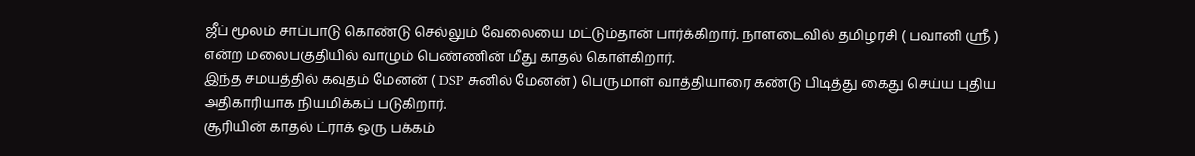ஜீப் மூலம் சாப்பாடு கொண்டு செல்லும் வேலையை மட்டும்தான் பார்க்கிறார். நாளடைவில் தமிழரசி ( பவானி ஸ்ரீ ) என்ற மலைபகுதியில் வாழும் பெண்ணின் மீது காதல் கொள்கிறார்.
இந்த சமயத்தில் கவுதம் மேனன் ( DSP சுனில் மேனன் ) பெருமாள் வாத்தியாரை கண்டு பிடித்து கைது செய்ய புதிய அதிகாரியாக நியமிக்கப் படுகிறார்.
சூரியின் காதல் ட்ராக் ஒரு பக்கம்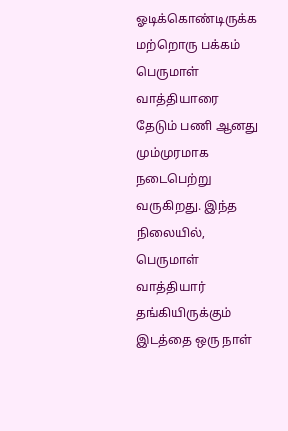ஓடிக்கொண்டிருக்க மற்றொரு பக்கம் பெருமாள் வாத்தியாரை தேடும் பணி ஆனது மும்முரமாக நடைபெற்று வருகிறது. இந்த நிலையில், பெருமாள் வாத்தியார் தங்கியிருக்கும் இடத்தை ஒரு நாள்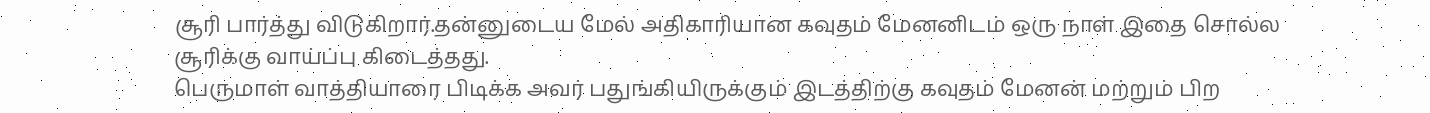சூரி பார்த்து விடுகிறார்.தன்னுடைய மேல் அதிகாரியான கவுதம் மேனனிடம் ஒரு நாள் இதை சொல்ல சூரிக்கு வாய்ப்பு கிடைத்தது.
பெருமாள் வாத்தியாரை பிடிக்க அவர் பதுங்கியிருக்கும் இடத்திற்கு கவுதம் மேனன் மற்றும் பிற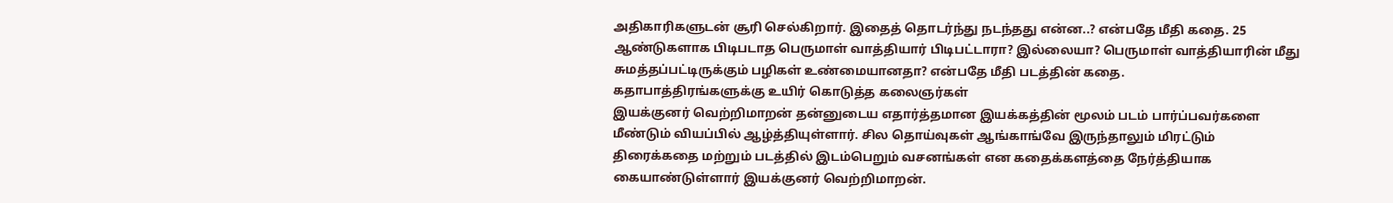அதிகாரிகளுடன் சூரி செல்கிறார். இதைத் தொடர்ந்து நடந்தது என்ன..? என்பதே மீதி கதை. 25 ஆண்டுகளாக பிடிபடாத பெருமாள் வாத்தியார் பிடிபட்டாரா? இல்லையா? பெருமாள் வாத்தியாரின் மீது சுமத்தப்பட்டிருக்கும் பழிகள் உண்மையானதா? என்பதே மீதி படத்தின் கதை.
கதாபாத்திரங்களுக்கு உயிர் கொடுத்த கலைஞர்கள்
இயக்குனர் வெற்றிமாறன் தன்னுடைய எதார்த்தமான இயக்கத்தின் மூலம் படம் பார்ப்பவர்களை மீண்டும் வியப்பில் ஆழ்த்தியுள்ளார். சில தொய்வுகள் ஆங்காங்வே இருந்தாலும் மிரட்டும் திரைக்கதை மற்றும் படத்தில் இடம்பெறும் வசனங்கள் என கதைக்களத்தை நேர்த்தியாக கையாண்டுள்ளார் இயக்குனர் வெற்றிமாறன்.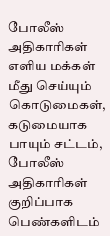போலீஸ் அதிகாரிகள் எளிய மக்கள் மீது செய்யும் கொடுமைகள், கடுமையாக பாயும் சட்டம், போலீஸ் அதிகாரிகள் குறிப்பாக பெண்களிடம்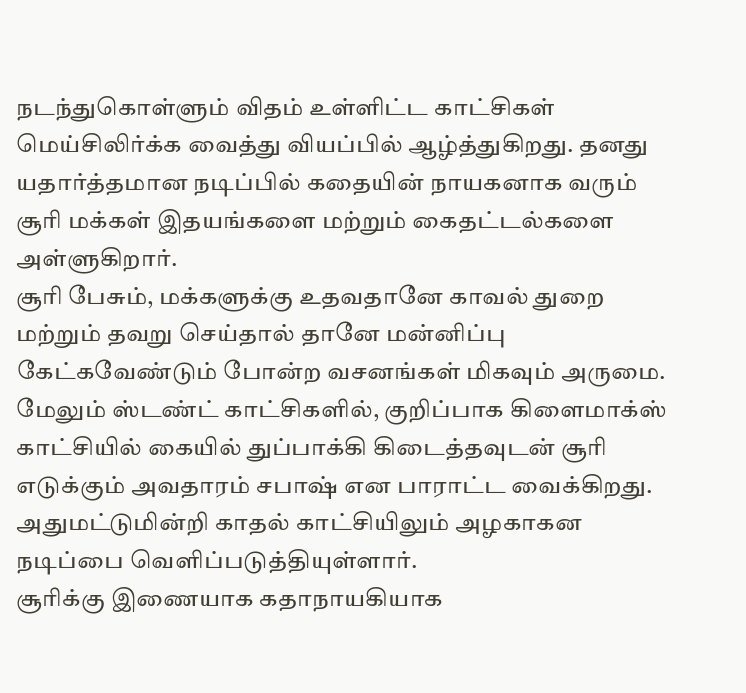நடந்துகொள்ளும் விதம் உள்ளிட்ட காட்சிகள் மெய்சிலிர்க்க வைத்து வியப்பில் ஆழ்த்துகிறது. தனது யதார்த்தமான நடிப்பில் கதையின் நாயகனாக வரும் சூரி மக்கள் இதயங்களை மற்றும் கைதட்டல்களை அள்ளுகிறார்.
சூரி பேசும், மக்களுக்கு உதவதானே காவல் துறை மற்றும் தவறு செய்தால் தானே மன்னிப்பு கேட்கவேண்டும் போன்ற வசனங்கள் மிகவும் அருமை. மேலும் ஸ்டண்ட் காட்சிகளில், குறிப்பாக கிளைமாக்ஸ் காட்சியில் கையில் துப்பாக்கி கிடைத்தவுடன் சூரி எடுக்கும் அவதாரம் சபாஷ் என பாராட்ட வைக்கிறது. அதுமட்டுமின்றி காதல் காட்சியிலும் அழகாகன நடிப்பை வெளிப்படுத்தியுள்ளார்.
சூரிக்கு இணையாக கதாநாயகியாக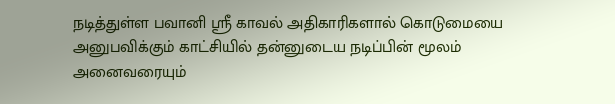நடித்துள்ள பவானி ஸ்ரீ காவல் அதிகாரிகளால் கொடுமையை அனுபவிக்கும் காட்சியில் தன்னுடைய நடிப்பின் மூலம் அனைவரையும்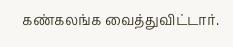கண்கலங்க வைத்துவிட்டார்.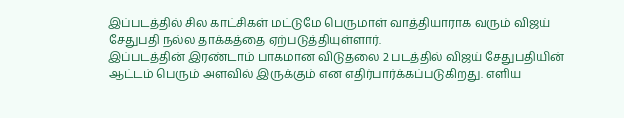இப்படத்தில் சில காட்சிகள் மட்டுமே பெருமாள் வாத்தியாராக வரும் விஜய் சேதுபதி நல்ல தாக்கத்தை ஏற்படுத்தியுள்ளார்.
இப்படத்தின் இரண்டாம் பாகமான விடுதலை 2 படத்தில் விஜய் சேதுபதியின் ஆட்டம் பெரும் அளவில் இருக்கும் என எதிர்பார்க்கப்படுகிறது. எளிய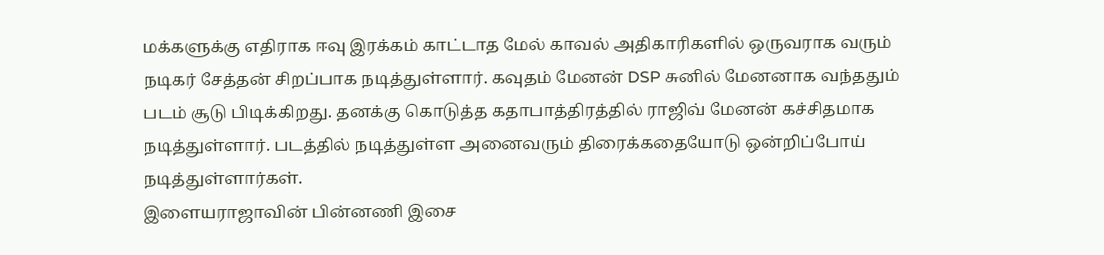மக்களுக்கு எதிராக ஈவு இரக்கம் காட்டாத மேல் காவல் அதிகாரிகளில் ஒருவராக வரும் நடிகர் சேத்தன் சிறப்பாக நடித்துள்ளார். கவுதம் மேனன் DSP சுனில் மேனனாக வந்ததும் படம் சூடு பிடிக்கிறது. தனக்கு கொடுத்த கதாபாத்திரத்தில் ராஜிவ் மேனன் கச்சிதமாக நடித்துள்ளார். படத்தில் நடித்துள்ள அனைவரும் திரைக்கதையோடு ஒன்றிப்போய் நடித்துள்ளார்கள்.
இளையராஜாவின் பின்னணி இசை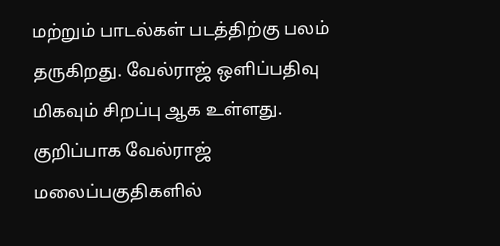மற்றும் பாடல்கள் படத்திற்கு பலம் தருகிறது. வேல்ராஜ் ஒளிப்பதிவு மிகவும் சிறப்பு ஆக உள்ளது. குறிப்பாக வேல்ராஜ் மலைப்பகுதிகளில்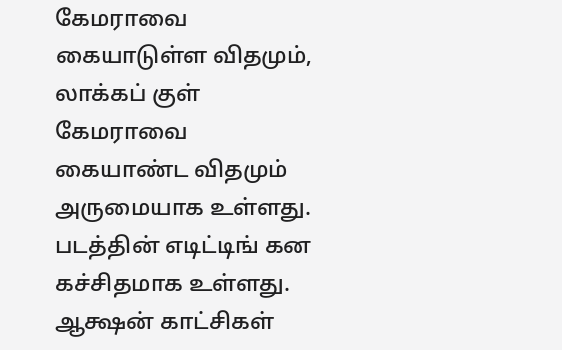கேமராவை கையாடுள்ள விதமும், லாக்கப் குள் கேமராவை கையாண்ட விதமும் அருமையாக உள்ளது. படத்தின் எடிட்டிங் கன கச்சிதமாக உள்ளது. ஆக்ஷன் காட்சிகள்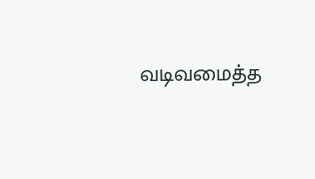வடிவமைத்த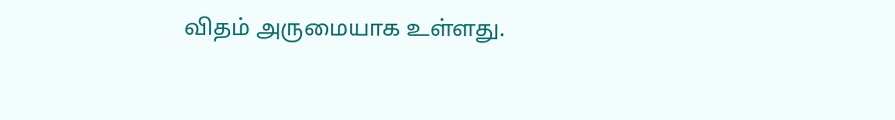விதம் அருமையாக உள்ளது.